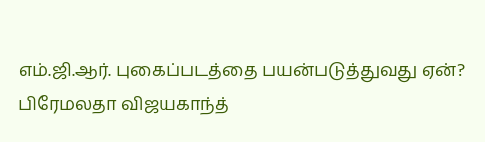எம்.ஜி.ஆர். புகைப்படத்தை பயன்படுத்துவது ஏன்? பிரேமலதா விஜயகாந்த்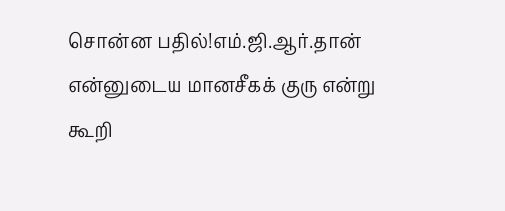சொன்ன பதில்!எம்.ஜி.ஆர்.தான் என்னுடைய மானசீகக் குரு என்று கூறி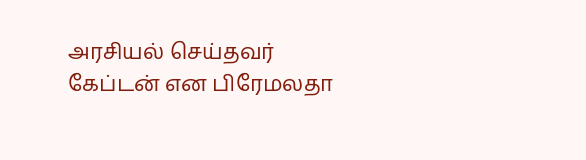அரசியல் செய்தவர் கேப்டன் என பிரேமலதா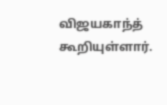விஜயகாந்த் கூறியுள்ளார்.